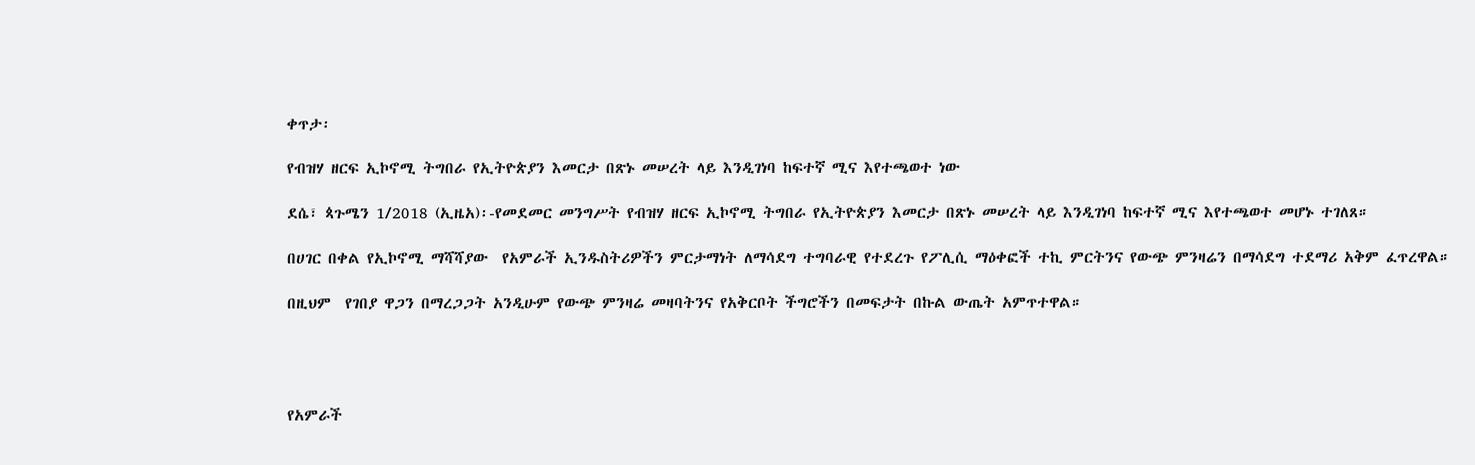ቀጥታ፡

የብዝሃ ዘርፍ ኢኮኖሚ ትግበራ የኢትዮጵያን እመርታ በጽኑ መሠረት ላይ እንዲገነባ ከፍተኛ ሚና እየተጫወተ ነው

ደሴ፣ ጳጉሜን 1/2018 (ኢዜአ)፡-የመደመር መንግሥት የብዝሃ ዘርፍ ኢኮኖሚ ትግበራ የኢትዮጵያን እመርታ በጽኑ መሠረት ላይ እንዲገነባ ከፍተኛ ሚና እየተጫወተ መሆኑ ተገለጸ።

በሀገር በቀል የኢኮኖሚ ማሻሻያው  የአምራች ኢንዱስትሪዎችን ምርታማነት ለማሳደግ ተግባራዊ የተደረጉ የፖሊሲ ማዕቀፎች ተኪ ምርትንና የውጭ ምንዛሬን በማሳደግ ተደማሪ አቅም ፈጥረዋል።

በዚህም  የገበያ ዋጋን በማረጋጋት አንዲሁም የውጭ ምንዛሬ መዛባትንና የአቅርቦት ችግሮችን በመፍታት በኩል ውጤት አምጥተዋል።




የአምራች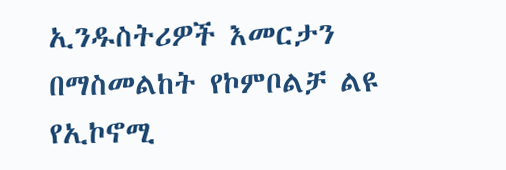ኢንዱስትሪዎች እመርታን በማስመልከት የኮምቦልቻ ልዩ የኢኮኖሚ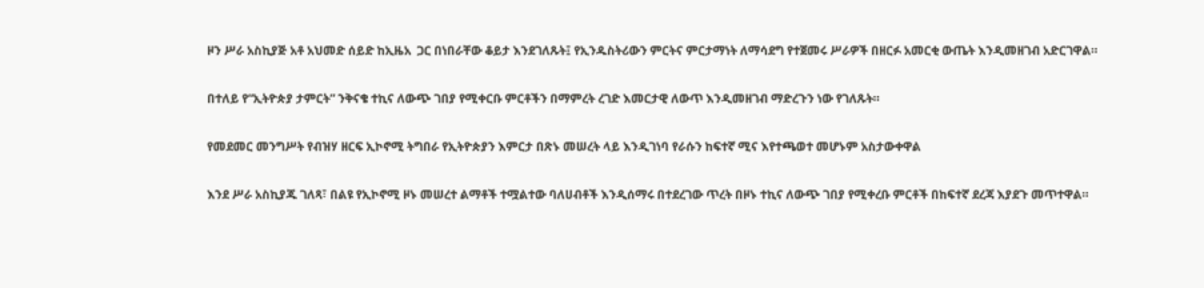ዞን ሥራ አስኪያጅ አቶ አህመድ ሰይድ ከኢዜአ  ጋር በነበራቸው ቆይታ እንደገለጹት፤ የኢንዱስትሪውን ምርትና ምርታማነት ለማሳደግ የተጀመሩ ሥራዎች በዘርፉ አመርቂ ውጤት እንዲመዘገብ አድርገዋል።

በተለይ የ“ኢትዮጵያ ታምርት” ንቅናቄ ተኪና ለውጭ ገበያ የሚቀርቡ ምርቶችን በማምረት ረገድ እመርታዊ ለውጥ እንዲመዘገብ ማድረጉን ነው የገለጹት።

የመደመር መንግሥት የብዝሃ ዘርፍ ኢኮኖሚ ትግበራ የኢትዮጵያን እምርታ በጽኑ መሠረት ላይ እንዲገነባ የራሱን ከፍተኛ ሚና እየተጫወተ መሆኑም አስታውቀዋል

እንደ ሥራ አስኪያጁ ገለጻ፣ በልዩ የኢኮኖሚ ዞኑ መሠረተ ልማቶች ተሟልተው ባለሀብቶች እንዲሰማሩ በተደረገው ጥረት በዞኑ ተኪና ለውጭ ገበያ የሚቀረቡ ምርቶች በከፍተኛ ደረጃ እያደጉ መጥተዋል።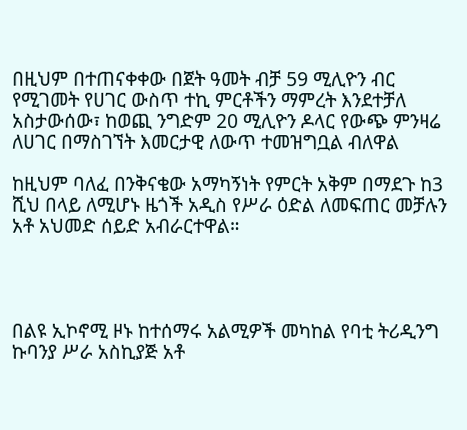በዚህም በተጠናቀቀው በጀት ዓመት ብቻ 59 ሚሊዮን ብር የሚገመት የሀገር ውስጥ ተኪ ምርቶችን ማምረት እንደተቻለ አስታውሰው፣ ከወጪ ንግድም 20 ሚሊዮን ዶላር የውጭ ምንዛሬ ለሀገር በማስገኘት እመርታዊ ለውጥ ተመዝግቧል ብለዋል

ከዚህም ባለፈ በንቅናቄው አማካኝነት የምርት አቅም በማደጉ ከ3 ሺህ በላይ ለሚሆኑ ዜጎች አዲስ የሥራ ዕድል ለመፍጠር መቻሉን አቶ አህመድ ሰይድ አብራርተዋል።




በልዩ ኢኮኖሚ ዞኑ ከተሰማሩ አልሚዎች መካከል የባቲ ትሪዲንግ ኩባንያ ሥራ አስኪያጅ አቶ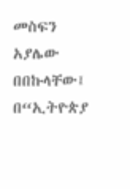መስፍን አያሌው በበኩላቸው፤ በ“ኢትዮጵያ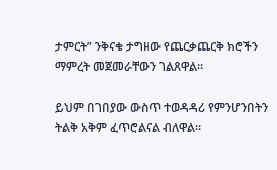ታምርት” ንቅናቄ ታግዘው የጨርቃጨርቅ ክሮችን ማምረት መጀመራቸውን ገልጸዋል።

ይህም በገበያው ውስጥ ተወዳዳሪ የምንሆንበትን ትልቅ አቅም ፈጥሮልናል ብለዋል።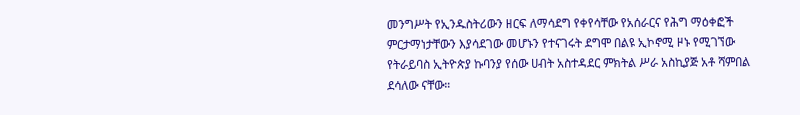መንግሥት የኢንዱስትሪውን ዘርፍ ለማሳደግ የቀየሳቸው የአሰራርና የሕግ ማዕቀፎች ምርታማነታቸውን እያሳደገው መሆኑን የተናገሩት ደግሞ በልዩ ኢኮኖሚ ዞኑ የሚገኘው የትራይባስ ኢትዮጵያ ኩባንያ የሰው ሀብት አስተዳደር ምክትል ሥራ አስኪያጅ አቶ ሻምበል ደሳለው ናቸው።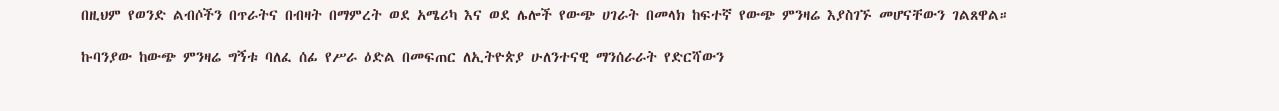በዚህም የወንድ ልብሶችን በጥራትና በብዛት በማምረት ወደ አሜሪካ እና ወደ ሌሎች የውጭ ሀገራት በመላክ ከፍተኛ የውጭ ምንዛሬ እያስገኙ መሆናቸውን ገልጸዋል።

ኩባንያው ከውጭ ምንዛሬ ግኝቱ ባለፈ ሰፊ የሥራ ዕድል በመፍጠር ለኢትዮጵያ ሁለንተናዊ ማንሰራራት የድርሻውን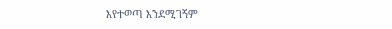እየተወጣ እንደሚገኝም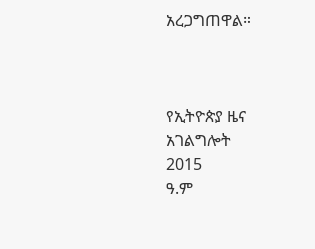አረጋግጠዋል።



የኢትዮጵያ ዜና አገልግሎት
2015
ዓ.ም